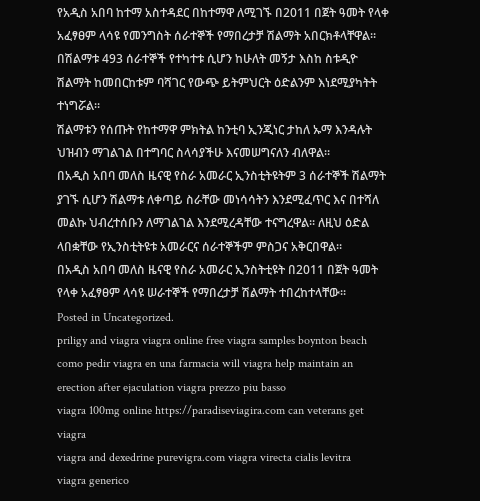የአዲስ አበባ ከተማ አስተዳደር በከተማዋ ለሚገኙ በ2011 በጀት ዓመት የላቀ አፈፃፀም ላሳዩ የመንግስት ሰራተኞች የማበረታቻ ሽልማት አበርክቶላቸዋል፡፡ በሽልማቱ 493 ሰራተኞች የተካተቱ ሲሆን ከሁለት መኝታ እስከ ስቱዲዮ ሽልማት ከመበርከቱም ባሻገር የውጭ ይትምህርት ዕድልንም እነደሚያካትት ተነግሯል፡፡
ሽልማቱን የሰጡት የከተማዋ ምክትል ከንቲባ ኢንጂነር ታከለ ኡማ እንዳሉት ህዝብን ማገልገል በተግባር ስላሳያችሁ እናመሠግናለን ብለዋል፡፡
በአዲስ አበባ መለስ ዜናዊ የስራ አመራር ኢንስቲትዩትም 3 ሰራተኞች ሽልማት ያገኙ ሲሆን ሽልማቱ ለቀጣይ ስራቸው መነሳሳትን እንደሚፈጥር እና በተሻለ መልኩ ህብረተሰቡን ለማገልገል እንደሚረዳቸው ተናግረዋል፡፡ ለዚህ ዕድል ላበቋቸው የኢንስቲትዩቱ አመራርና ሰራተኞችም ምስጋና አቅርበዋል፡፡
በአዲስ አበባ መለስ ዜናዊ የስራ አመራር ኢንስትቲዩት በ2011 በጀት ዓመት የላቀ አፈፃፀም ላሳዩ ሠራተኞች የማበረታቻ ሽልማት ተበረከተላቸው፡፡
Posted in Uncategorized.
priligy and viagra viagra online free viagra samples boynton beach
como pedir viagra en una farmacia will viagra help maintain an erection after ejaculation viagra prezzo piu basso
viagra 100mg online https://paradiseviagira.com can veterans get viagra
viagra and dexedrine purevigra.com viagra virecta cialis levitra
viagra generico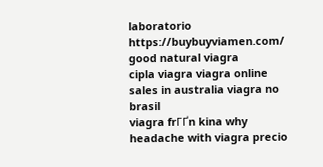laboratorio https://buybuyviamen.com/ good natural viagra
cipla viagra viagra online sales in australia viagra no brasil
viagra frГҐn kina why headache with viagra precio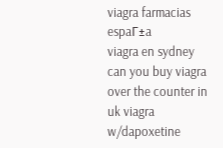viagra farmacias espaГ±a
viagra en sydney can you buy viagra over the counter in uk viagra w/dapoxetine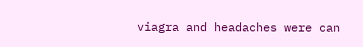viagra and headaches were can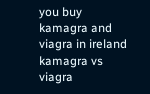you buy kamagra and viagra in ireland kamagra vs viagra